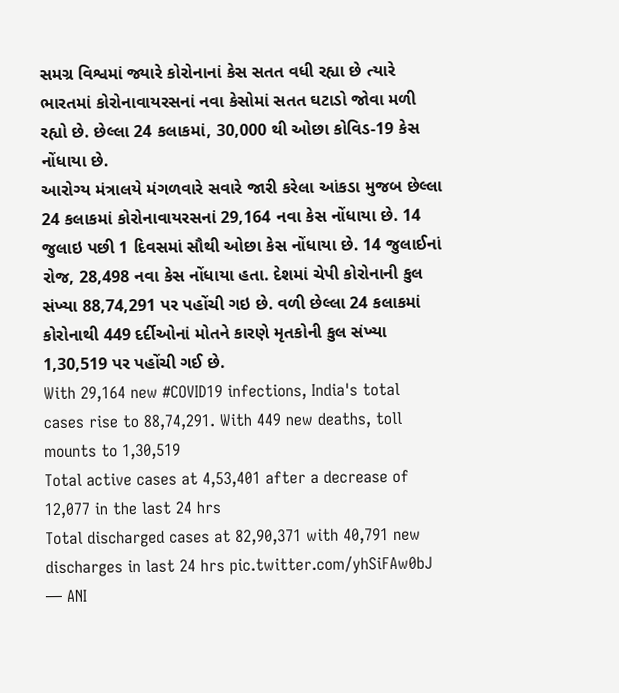સમગ્ર વિશ્વમાં જ્યારે કોરોનાનાં કેસ સતત વધી રહ્યા છે ત્યારે ભારતમાં કોરોનાવાયરસનાં નવા કેસોમાં સતત ઘટાડો જોવા મળી રહ્યો છે. છેલ્લા 24 કલાકમાં, 30,000 થી ઓછા કોવિડ-19 કેસ નોંધાયા છે.
આરોગ્ય મંત્રાલયે મંગળવારે સવારે જારી કરેલા આંકડા મુજબ છેલ્લા 24 કલાકમાં કોરોનાવાયરસનાં 29,164 નવા કેસ નોંધાયા છે. 14 જુલાઇ પછી 1 દિવસમાં સૌથી ઓછા કેસ નોંધાયા છે. 14 જુલાઈનાં રોજ, 28,498 નવા કેસ નોંધાયા હતા. દેશમાં ચેપી કોરોનાની કુલ સંખ્યા 88,74,291 પર પહોંચી ગઇ છે. વળી છેલ્લા 24 કલાકમાં કોરોનાથી 449 દર્દીઓનાં મોતને કારણે મૃતકોની કુલ સંખ્યા 1,30,519 પર પહોંચી ગઈ છે.
With 29,164 new #COVID19 infections, India's total cases rise to 88,74,291. With 449 new deaths, toll mounts to 1,30,519
Total active cases at 4,53,401 after a decrease of 12,077 in the last 24 hrs
Total discharged cases at 82,90,371 with 40,791 new discharges in last 24 hrs pic.twitter.com/yhSiFAw0bJ
— ANI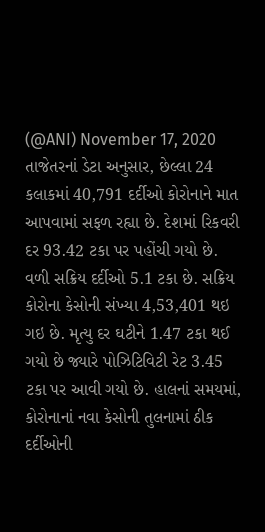(@ANI) November 17, 2020
તાજેતરનાં ડેટા અનુસાર, છેલ્લા 24 કલાકમાં 40,791 દર્દીઓ કોરોનાને માત આપવામાં સફળ રહ્યા છે. દેશમાં રિકવરી દર 93.42 ટકા પર પહોંચી ગયો છે. વળી સક્રિય દર્દીઓ 5.1 ટકા છે. સક્રિય કોરોના કેસોની સંખ્યા 4,53,401 થઇ ગઇ છે. મૃત્યુ દર ઘટીને 1.47 ટકા થઈ ગયો છે જ્યારે પોઝિટિવિટી રેટ 3.45 ટકા પર આવી ગયો છે. હાલનાં સમયમાં, કોરોનાનાં નવા કેસોની તુલનામાં ઠીક દર્દીઓની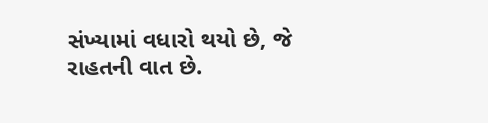સંખ્યામાં વધારો થયો છે, જે રાહતની વાત છે.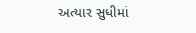અત્યાર સુધીમાં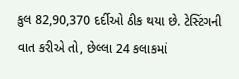કુલ 82,90,370 દર્દીઓ ઠીક થયા છે. ટેસ્ટિંગની વાત કરીએ તો, છેલ્લા 24 કલાકમાં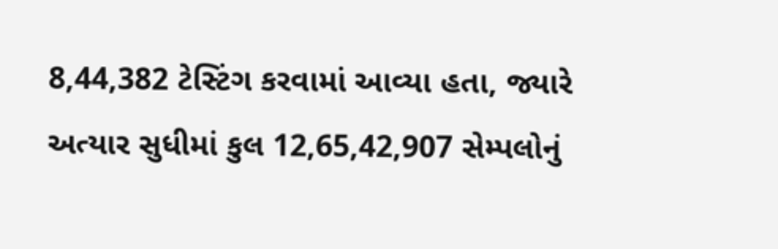8,44,382 ટેસ્ટિંગ કરવામાં આવ્યા હતા, જ્યારે અત્યાર સુધીમાં કુલ 12,65,42,907 સેમ્પલોનું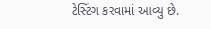ટેસ્ટિંગ કરવામાં આવ્યુ છે.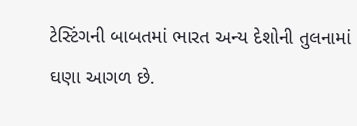ટેસ્ટિંગની બાબતમાં ભારત અન્ય દેશોની તુલનામાં ઘણા આગળ છે.